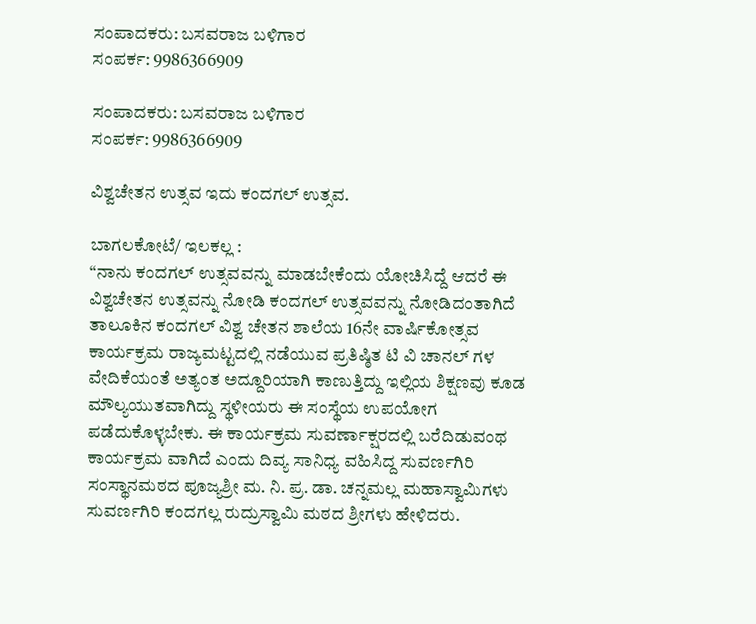ಸಂಪಾದಕರು: ಬಸವರಾಜ ಬಳಿಗಾರ
ಸಂಪರ್ಕ: 9986366909

ಸಂಪಾದಕರು: ಬಸವರಾಜ ಬಳಿಗಾರ
ಸಂಪರ್ಕ: 9986366909

ವಿಶ್ವಚೇತನ ಉತ್ಸವ ಇದು ಕಂದಗಲ್ ಉತ್ಸವ.

ಬಾಗಲಕೋಟೆ/ ಇಲಕಲ್ಲ :
“ನಾನು ಕಂದಗಲ್ ಉತ್ಸವವನ್ನು ಮಾಡಬೇಕೆಂದು ಯೋಚಿಸಿದ್ದೆ ಆದರೆ ಈ ವಿಶ್ವಚೇತನ ಉತ್ಸವನ್ನು ನೋಡಿ ಕಂದಗಲ್ ಉತ್ಸವವನ್ನು ನೋಡಿದಂತಾಗಿದೆ
ತಾಲೂಕಿನ ಕಂದಗಲ್ ವಿಶ್ವ ಚೇತನ ಶಾಲೆಯ 16ನೇ ವಾರ್ಷಿಕೋತ್ಸವ ಕಾರ್ಯಕ್ರಮ ರಾಜ್ಯಮಟ್ಟದಲ್ಲಿ ನಡೆಯುವ ಪ್ರತಿಷ್ಠಿತ ಟಿ ವಿ ಚಾನಲ್ ಗಳ ವೇದಿಕೆಯಂತೆ ಅತ್ಯಂತ ಅದ್ದೂರಿಯಾಗಿ ಕಾಣುತ್ತಿದ್ದು ಇಲ್ಲಿಯ ಶಿಕ್ಷಣವು ಕೂಡ ಮೌಲ್ಯಯುತವಾಗಿದ್ದು ಸ್ಥಳೀಯರು ಈ ಸಂಸ್ಥೆಯ ಉಪಯೋಗ ಪಡೆದುಕೊಳ್ಳಬೇಕು. ಈ ಕಾರ್ಯಕ್ರಮ ಸುವರ್ಣಾಕ್ಷರದಲ್ಲಿ ಬರೆದಿಡುವಂಥ ಕಾರ್ಯಕ್ರಮ ವಾಗಿದೆ ಎಂದು ದಿವ್ಯ ಸಾನಿಧ್ಯ ವಹಿಸಿದ್ದ ಸುವರ್ಣಗಿರಿ ಸಂಸ್ಥಾನಮಠದ ಪೂಜ್ಯಶ್ರೀ ಮ. ನಿ. ಪ್ರ. ಡಾ. ಚನ್ನಮಲ್ಲ ಮಹಾಸ್ವಾಮಿಗಳು ಸುವರ್ಣಗಿರಿ ಕಂದಗಲ್ಲ ರುದ್ರುಸ್ವಾಮಿ ಮಠದ ಶ್ರೀಗಳು ಹೇಳಿದರು.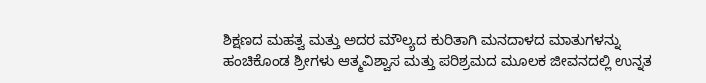ಶಿಕ್ಷಣದ ಮಹತ್ವ ಮತ್ತು ಅದರ ಮೌಲ್ಯದ ಕುರಿತಾಗಿ ಮನದಾಳದ ಮಾತುಗಳನ್ನು ಹಂಚಿಕೊಂಡ ಶ್ರೀಗಳು ಆತ್ಮವಿಶ್ವಾಸ ಮತ್ತು ಪರಿಶ್ರಮದ ಮೂಲಕ ಜೀವನದಲ್ಲಿ ಉನ್ನತ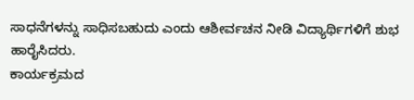ಸಾಧನೆಗಳನ್ನು ಸಾಧಿಸಬಹುದು ಎಂದು ಆಶೀರ್ವಚನ ನೀಡಿ ವಿದ್ಯಾರ್ಥಿಗಳಿಗೆ ಶುಭ ಹಾರೈಸಿದರು.
ಕಾರ್ಯಕ್ರಮದ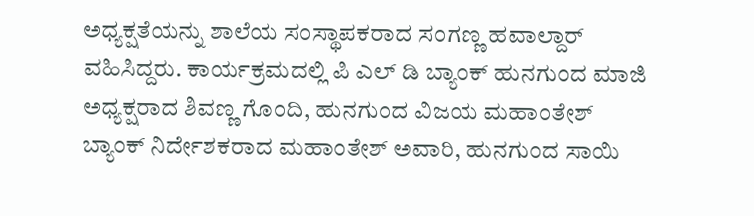ಅಧ್ಯಕ್ಷತೆಯನ್ನು ಶಾಲೆಯ ಸಂಸ್ಥಾಪಕರಾದ ಸಂಗಣ್ಣ ಹವಾಲ್ದಾರ್ ವಹಿಸಿದ್ದರು. ಕಾರ್ಯಕ್ರಮದಲ್ಲಿ ಪಿ ಎಲ್ ಡಿ ಬ್ಯಾಂಕ್ ಹುನಗುಂದ ಮಾಜಿ ಅಧ್ಯಕ್ಷರಾದ ಶಿವಣ್ಣ ಗೊಂದಿ, ಹುನಗುಂದ ವಿಜಯ ಮಹಾಂತೇಶ್ ಬ್ಯಾಂಕ್ ನಿರ್ದೇಶಕರಾದ ಮಹಾಂತೇಶ್ ಅವಾರಿ, ಹುನಗುಂದ ಸಾಯಿ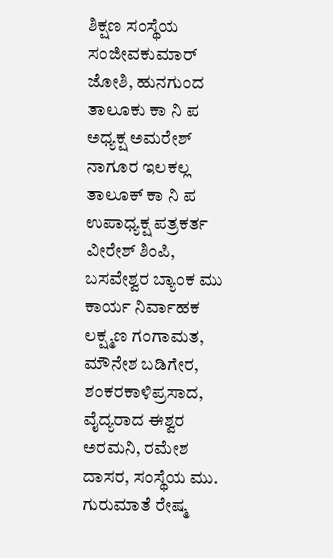ಶಿಕ್ಷಣ ಸಂಸ್ಥೆಯ ಸಂಜೀವಕುಮಾರ್ ಜೋಶಿ, ಹುನಗುಂದ ತಾಲೂಕು ಕಾ ನಿ ಪ ಅಧ್ಯಕ್ಷ ಅಮರೇಶ್ ನಾಗೂರ ಇಲಕಲ್ಲ ತಾಲೂಕ್ ಕಾ ನಿ ಪ ಉಪಾಧ್ಯಕ್ಷ ಪತ್ರಕರ್ತ ವೀರೇಶ್ ಶಿಂಪಿ, ಬಸವೇಶ್ವರ ಬ್ಯಾಂಕ ಮು ಕಾರ್ಯ ನಿರ್ವಾಹಕ ಲಕ್ಷ್ಮಣ ಗಂಗಾಮತ, ಮೌನೇಶ ಬಡಿಗೇರ, ಶಂಕರಕಾಳಿಪ್ರಸಾದ, ವೈದ್ಯರಾದ ಈಶ್ವರ ಅರಮನಿ, ರಮೇಶ ದಾಸರ, ಸಂಸ್ಥೆಯ ಮು. ಗುರುಮಾತೆ ರೇಷ್ಮ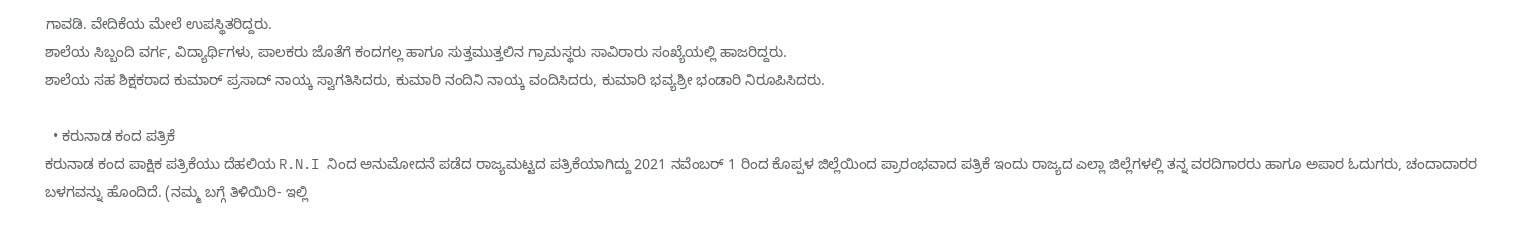ಗಾವಡಿ. ವೇದಿಕೆಯ ಮೇಲೆ ಉಪಸ್ಥಿತರಿದ್ದರು.
ಶಾಲೆಯ ಸಿಬ್ಬಂದಿ ವರ್ಗ, ವಿದ್ಯಾರ್ಥಿಗಳು, ಪಾಲಕರು ಜೊತೆಗೆ ಕಂದಗಲ್ಲ ಹಾಗೂ ಸುತ್ತಮುತ್ತಲಿನ ಗ್ರಾಮಸ್ಥರು ಸಾವಿರಾರು ಸಂಖ್ಯೆಯಲ್ಲಿ ಹಾಜರಿದ್ದರು.
ಶಾಲೆಯ ಸಹ ಶಿಕ್ಷಕರಾದ ಕುಮಾರ್ ಪ್ರಸಾದ್ ನಾಯ್ಕ ಸ್ವಾಗತಿಸಿದರು, ಕುಮಾರಿ ನಂದಿನಿ ನಾಯ್ಕ ವಂದಿಸಿದರು, ಕುಮಾರಿ ಭವ್ಯಶ್ರೀ ಭಂಡಾರಿ ನಿರೂಪಿಸಿದರು.

  • ಕರುನಾಡ ಕಂದ ಪತ್ರಿಕೆ
ಕರುನಾಡ ಕಂದ ಪಾಕ್ಷಿಕ ಪತ್ರಿಕೆಯು ದೆಹಲಿಯ R.N.I ನಿಂದ ಅನುಮೋದನೆ ಪಡೆದ ರಾಜ್ಯಮಟ್ಟದ ಪತ್ರಿಕೆಯಾಗಿದ್ದು 2021 ನವೆಂಬರ್ 1 ರಿಂದ ಕೊಪ್ಪಳ ಜಿಲ್ಲೆಯಿಂದ ಪ್ರಾರಂಭವಾದ ಪತ್ರಿಕೆ ಇಂದು ರಾಜ್ಯದ ಎಲ್ಲಾ ಜಿಲ್ಲೆಗಳಲ್ಲಿ ತನ್ನ ವರದಿಗಾರರು ಹಾಗೂ ಅಪಾರ ಓದುಗರು, ಚಂದಾದಾರರ ಬಳಗವನ್ನು ಹೊಂದಿದೆ. (ನಮ್ಮ ಬಗ್ಗೆ ತಿಳಿಯಿರಿ- ಇಲ್ಲಿ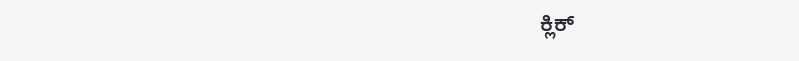ಕ್ಲಿಕ್‌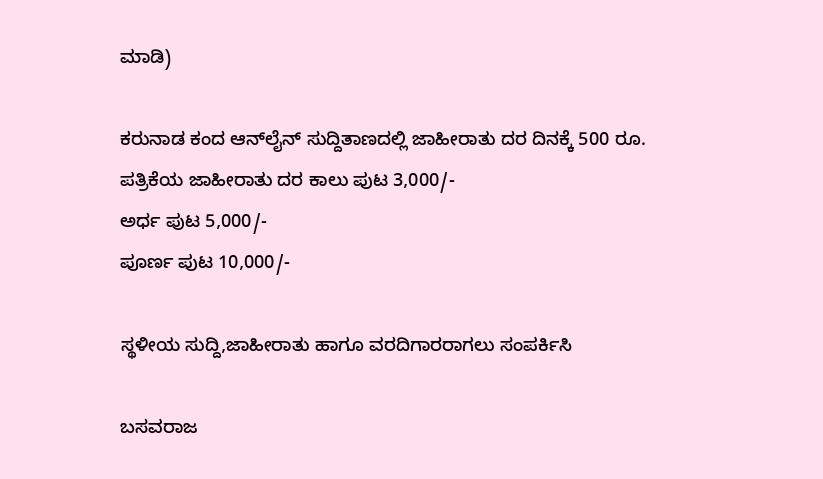ಮಾಡಿ)

ಕರುನಾಡ ಕಂದ ಆನ್‌ಲೈನ್‌ ಸುದ್ದಿತಾಣದಲ್ಲಿ ಜಾಹೀರಾತು ದರ ದಿನಕ್ಕೆ 500 ರೂ.
ಪತ್ರಿಕೆಯ ಜಾಹೀರಾತು ದರ ಕಾಲು ಪುಟ 3,000/-
ಅರ್ಧ ಪುಟ 5,000/-
ಪೂರ್ಣ ಪುಟ 10,000/-

ಸ್ಥಳೀಯ ಸುದ್ದಿ,ಜಾಹೀರಾತು ಹಾಗೂ ವರದಿಗಾರರಾಗಲು ಸಂಪರ್ಕಿಸಿ

ಬಸವರಾಜ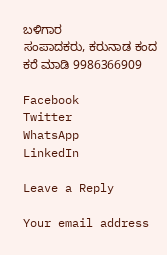ಬಳಿಗಾರ
ಸಂಪಾದಕರು, ಕರುನಾಡ ಕಂದ
ಕರೆ ಮಾಡಿ 9986366909

Facebook
Twitter
WhatsApp
LinkedIn

Leave a Reply

Your email address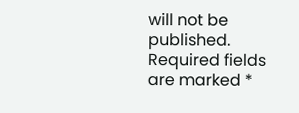will not be published. Required fields are marked *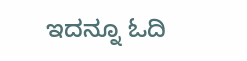ಇದನ್ನೂ ಓದಿ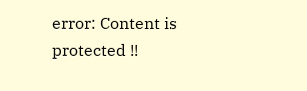error: Content is protected !!